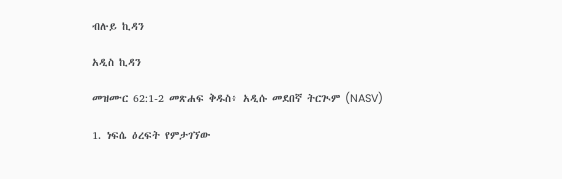ብሉይ ኪዳን

አዲስ ኪዳን

መዝሙር 62:1-2 መጽሐፍ ቅዱስ፥ አዲሱ መደበኛ ትርጒም (NASV)

1. ነፍሴ ዕረፍት የምታገኘው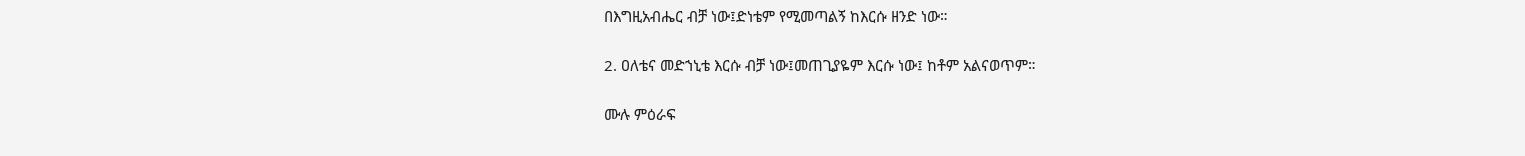በእግዚአብሔር ብቻ ነው፤ድነቴም የሚመጣልኝ ከእርሱ ዘንድ ነው።

2. ዐለቴና መድኀኒቴ እርሱ ብቻ ነው፤መጠጊያዬም እርሱ ነው፤ ከቶም አልናወጥም።

ሙሉ ምዕራፍ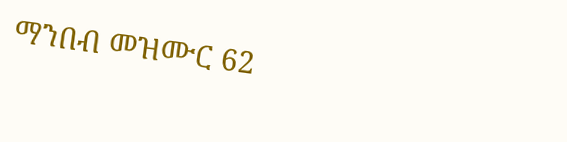ማንበብ መዝሙር 62